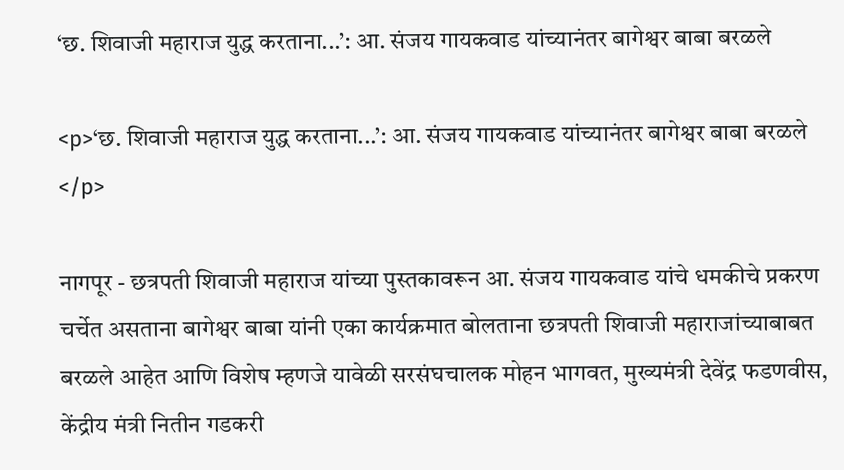‘छ. शिवाजी महाराज युद्ध करताना...’: आ. संजय गायकवाड यांच्यानंतर बागेश्वर बाबा बरळले

<p>‘छ. शिवाजी महाराज युद्ध करताना...’: आ. संजय गायकवाड यांच्यानंतर बागेश्वर बाबा बरळले </p>

नागपूर - छत्रपती शिवाजी महाराज यांच्या पुस्तकावरून आ. संजय गायकवाड यांचे धमकीचे प्रकरण चर्चेत असताना बागेश्वर बाबा यांनी एका कार्यक्रमात बोलताना छत्रपती शिवाजी महाराजांच्याबाबत बरळले आहेत आणि विशेष म्हणजे यावेळी सरसंघचालक मोहन भागवत, मुख्यमंत्री देवेंद्र फडणवीस, केंद्रीय मंत्री नितीन गडकरी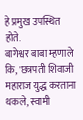हे प्रमुख उपस्थित होते.
बागेश्वर बाबा म्हणाले कि, 'छत्रपती शिवाजी महाराज युद्ध करताना थकले, स्वामी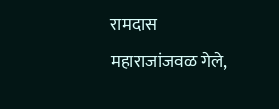रामदास महाराजांजवळ गेले,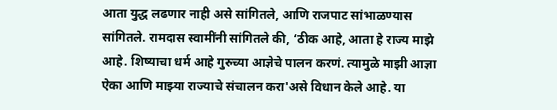आता युद्ध लढणार नाही असे सांगितले, आणि राजपाट सांभाळण्यास सांगितले. रामदास स्वामींनी सांगितले की, ‘ठीक आहे, आता हे राज्य माझे आहे. शिष्याचा धर्म आहे गुरुच्या आज्ञेचे पालन करणं. त्यामुळे माझी आज्ञा ऐका आणि माझ्या राज्याचे संचालन करा'असे विधान केले आहे. या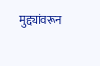मुद्द्यांवरून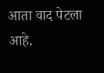आता वाद पेटला आहे.